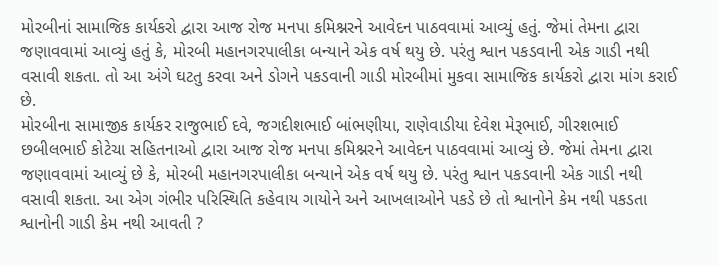મોરબીનાં સામાજિક કાર્યકરો દ્વારા આજ રોજ મનપા કમિશ્નરને આવેદન પાઠવવામાં આવ્યું હતું. જેમાં તેમના દ્વારા જણાવવામાં આવ્યું હતું કે, મોરબી મહાનગરપાલીકા બન્યાને એક વર્ષ થયુ છે. પરંતુ શ્વાન પકડવાની એક ગાડી નથી વસાવી શકતા. તો આ અંગે ઘટતુ કરવા અને ડોગને પકડવાની ગાડી મોરબીમાં મુકવા સામાજિક કાર્યકરો દ્વારા માંગ કરાઈ છે.
મોરબીના સામાજીક કાર્યકર રાજુભાઈ દવે, જગદીશભાઈ બાંભણીયા, રાણેવાડીયા દેવેશ મેરૂભાઈ, ગીરશભાઈ છબીલભાઈ કોટેચા સહિતનાઓ દ્વારા આજ રોજ મનપા કમિશ્નરને આવેદન પાઠવવામાં આવ્યું છે. જેમાં તેમના દ્વારા જણાવવામાં આવ્યું છે કે, મોરબી મહાનગરપાલીકા બન્યાને એક વર્ષ થયુ છે. પરંતુ શ્વાન પકડવાની એક ગાડી નથી વસાવી શકતા. આ એગ ગંભીર પરિસ્થિતિ કહેવાય ગાયોને અને આખલાઓને પકડે છે તો શ્વાનોને કેમ નથી પકડતા શ્વાનોની ગાડી કેમ નથી આવતી ?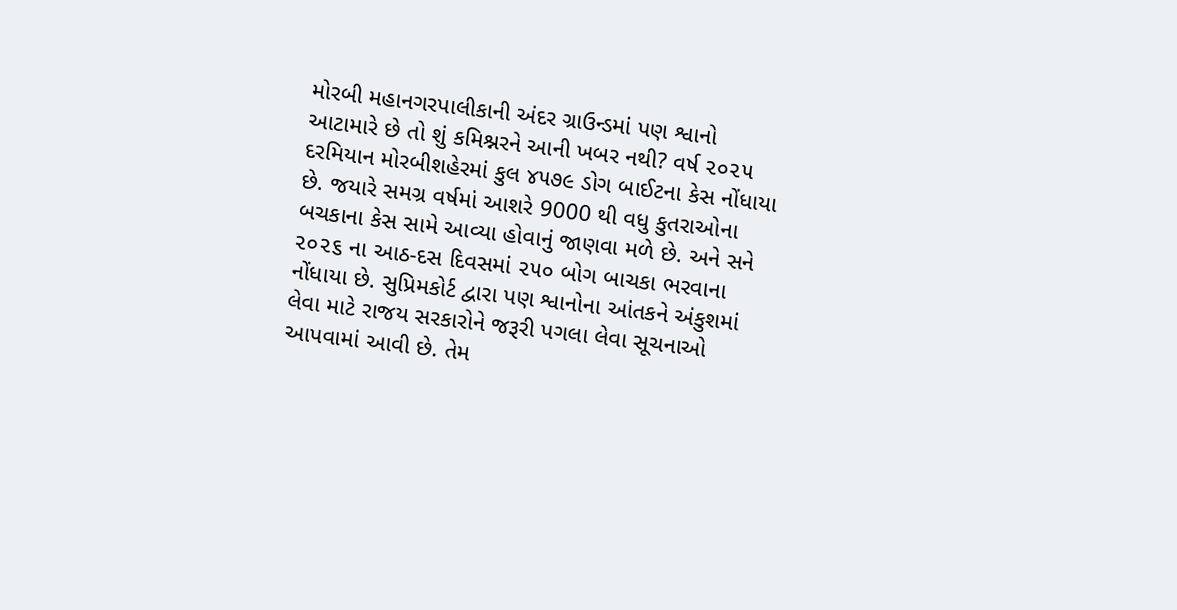મોરબી મહાનગરપાલીકાની અંદર ગ્રાઉન્ડમાં પણ શ્વાનો આટામારે છે તો શું કમિશ્નરને આની ખબર નથી? વર્ષ ૨૦૨૫ દરમિયાન મોરબીશહેરમાં કુલ ૪૫૭૯ ડોગ બાઈટના કેસ નોંધાયા છે. જયારે સમગ્ર વર્ષમાં આશરે 9000 થી વધુ કુતરાઓના બચકાના કેસ સામે આવ્યા હોવાનું જાણવા મળે છે. અને સને ૨૦૨૬ ના આઠ-દસ દિવસમાં ૨૫૦ બોગ બાચકા ભરવાના નોંધાયા છે. સુપ્રિમકોર્ટ દ્વારા પણ શ્વાનોના આંતકને અંકુશમાં લેવા માટે રાજય સરકારોને જરૂરી પગલા લેવા સૂચનાઓ આપવામાં આવી છે. તેમ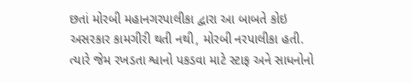છતાં મોરબી મહાનગરપાલીકા દ્વારા આ બાબતે કોઇ અસરકાર કામગીરી થતી નથી, મોરબી નરપાલીકા હતી. ત્યારે જેમ રખડતા શ્વાનો પકડવા માટે સ્ટાફ અને સાધનોનો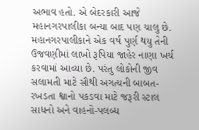અભાવ હતો. એ બેદરકારી આજે મહાનગરપાલીકા બન્યા બાદ પણ ચાલુ છે. મહાનગરપાલીકાને એક વર્ષ પુર્ણ થયુ તેની ઉજવણીમાં લાખો રૂપિયા જાહેર નાણા ખર્ચ કરવામાં આવ્યા છે. પરંતુ લોકોની જીવ સલામતી માટે સૌથી અગત્યની બાબત-રખડતા શ્વાનો પકડવા માટે જરૂરી સ્ટાલ સાધનો અને વાહનો-પલબ્ધ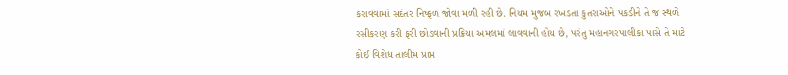કરાવવામાં સદંતર નિષ્ફળ જોવા મળી રહી છે. નિયમ મુજબ રખડતા કુતરાઓને પકડીને તે જ સ્થળે રસીકરણ કરી ફરી છોડવાની પ્રક્રિયા અમલમાં લાવવાની હોય છે, પરંતુ મહાનગરપાલીકા પાસે તે માટે કોઈ વિશેધ તાલીમ પ્રાપ્ત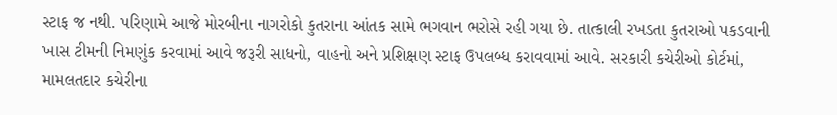સ્ટાફ જ નથી. પરિણામે આજે મોરબીના નાગરોકો કુતરાના આંતક સામે ભગવાન ભરોસે રહી ગયા છે. તાત્કાલી રખડતા કુતરાઓ પકડવાની ખાસ ટીમની નિમણુંક કરવામાં આવે જરૂરી સાધનો, વાહનો અને પ્રશિક્ષણ સ્ટાફ ઉપલબ્ધ કરાવવામાં આવે. સરકારી કચેરીઓ કોર્ટમાં, મામલતદાર કચેરીના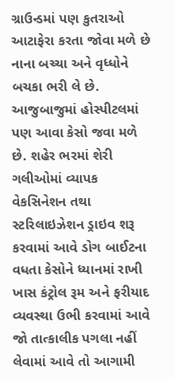ગ્રાઉન્ડમાં પણ કુતરાઓ આટાફેરા કરતા જોવા મળે છે નાના બચ્ચા અને વૃધ્ધોને બચકા ભરી લે છે. આજુબાજુમાં હોસ્પીટલમાં પણ આવા કેસો જવા મળે છે. શહેર ભરમાં શેરી ગલીઓમાં વ્યાપક વેકસિનેશન તથા સ્ટરિલાઇઝેશન ડ્રાઇવ શરૂ કરવામાં આવે ડોગ બાઈટના વધતા કેસોને ધ્યાનમાં રાખી ખાસ કંટ્રોલ રૂમ અને ફરીયાદ વ્યવસ્થા ઉભી કરવામાં આવે જો તાત્કાલીક પગલા નહીં લેવામાં આવે તો આગામી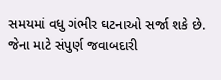સમયમાં વધુ ગંભીર ઘટનાઓ સર્જા શકે છે. જેના માટે સંપુર્ણ જવાબદારી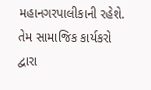મહાનગરપાલીકાની રહેશે. તેમ સામાજિક કાર્યકરો દ્વારા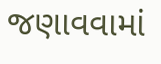જણાવવામાં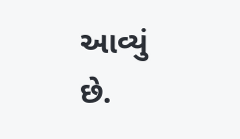આવ્યું છે.